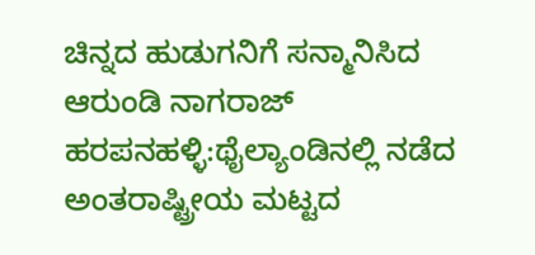ಚಿನ್ನದ ಹುಡುಗನಿಗೆ ಸನ್ಮಾನಿಸಿದ ಆರುಂಡಿ ನಾಗರಾಜ್
ಹರಪನಹಳ್ಳಿ:ಥೈಲ್ಯಾಂಡಿನಲ್ಲಿ ನಡೆದ ಅಂತರಾಷ್ಟ್ರೀಯ ಮಟ್ಟದ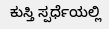ಕುಸ್ತಿ ಸ್ಪರ್ಧೆಯಲ್ಲಿ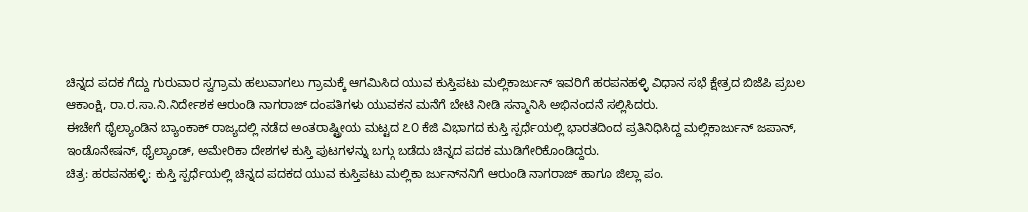ಚಿನ್ನದ ಪದಕ ಗೆದ್ದು ಗುರುವಾರ ಸ್ವಗ್ರಾಮ ಹಲುವಾಗಲು ಗ್ರಾಮಕ್ಕೆ ಆಗಮಿಸಿದ ಯುವ ಕುಸ್ತಿಪಟು ಮಲ್ಲಿಕಾರ್ಜುನ್ ಇವರಿಗೆ ಹರಪನಹಳ್ಳಿ ವಿಧಾನ ಸಭೆ ಕ್ಷೇತ್ರದ ಬಿಜೆಪಿ ಪ್ರಬಲ ಆಕಾಂಕ್ಷಿ, ರಾ.ರ.ಸಾ.ನಿ.ನಿರ್ದೇಶಕ ಆರುಂಡಿ ನಾಗರಾಜ್ ದಂಪತಿಗಳು ಯುವಕನ ಮನೆಗೆ ಬೇಟಿ ನೀಡಿ ಸನ್ಮಾನಿಸಿ ಅಭಿನಂದನೆ ಸಲ್ಲಿಸಿದರು.
ಈಚೇಗೆ ಥೈಲ್ಯಾಂಡಿನ ಬ್ಯಾಂಕಾಕ್ ರಾಜ್ಯದಲ್ಲಿ ನಡೆದ ಅಂತರಾಷ್ಟ್ರೀಯ ಮಟ್ಟದ ೭೦ ಕೆಜಿ ವಿಭಾಗದ ಕುಸ್ತಿ ಸ್ಪರ್ಧೆಯಲ್ಲಿ ಭಾರತದಿಂದ ಪ್ರತಿನಿಧಿಸಿದ್ದ ಮಲ್ಲಿಕಾರ್ಜುನ್ ಜಪಾನ್, ಇಂಡೊನೇಷನ್, ಥೈಲ್ಯಾಂಡ್, ಅಮೇರಿಕಾ ದೇಶಗಳ ಕುಸ್ತಿ ಪುಟಗಳನ್ನು ಬಗ್ಗು ಬಡೆದು ಚಿನ್ನದ ಪದಕ ಮುಡಿಗೇರಿಕೊಂಡಿದ್ದರು.
ಚಿತ್ರ: ಹರಪನಹಳ್ಳಿ: ಕುಸ್ತಿ ಸ್ಪರ್ಧೆಯಲ್ಲಿ ಚಿನ್ನದ ಪದಕದ ಯುವ ಕುಸ್ತಿಪಟು ಮಲ್ಲಿಕಾ ರ್ಜುನ್‌ನನಿಗೆ ಆರುಂಡಿ ನಾಗರಾಜ್ ಹಾಗೂ ಜಿಲ್ಲಾ ಪಂ.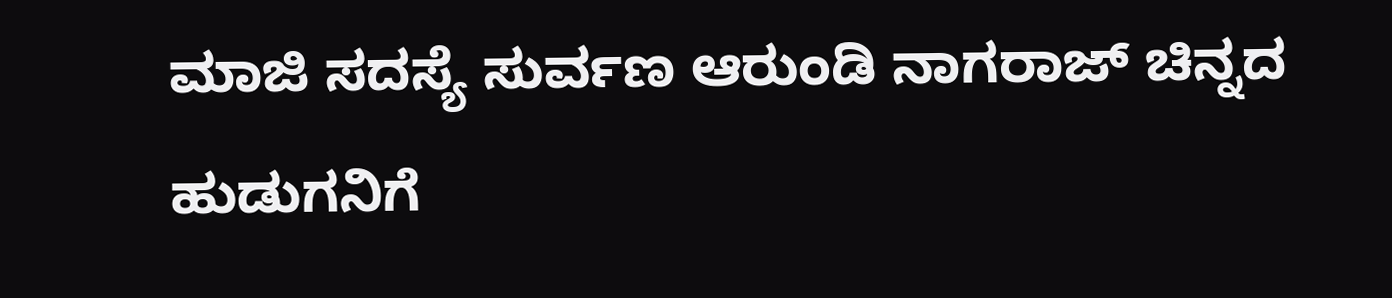ಮಾಜಿ ಸದಸ್ಯೆ ಸುರ್ವಣ ಆರುಂಡಿ ನಾಗರಾಜ್ ಚಿನ್ನದ ಹುಡುಗನಿಗೆ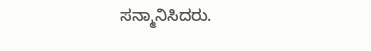ಸನ್ಮಾನಿಸಿದರು.